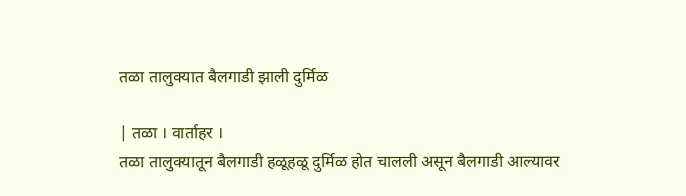तळा तालुक्यात बैलगाडी झाली दुर्मिळ

| तळा । वार्ताहर ।
तळा तालुक्यातून बैलगाडी हळूहळू दुर्मिळ होत चालली असून बैलगाडी आल्यावर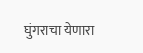घुंगराचा येणारा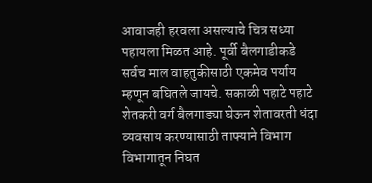आवाजही हरवला असल्याचे चित्र सध्या पहायला मिळत आहे. पूर्वी बैलगाडीकडे सर्वच माल वाहतुकीसाठी एकमेव पर्याय म्हणून बघितले जायचे. सकाळी पहाटे पहाटे शेतकरी वर्ग बैलगाड्या घेऊन शेतावरती धंदा व्यवसाय करण्यासाठी ताफ्याने विभाग विभागातून निघत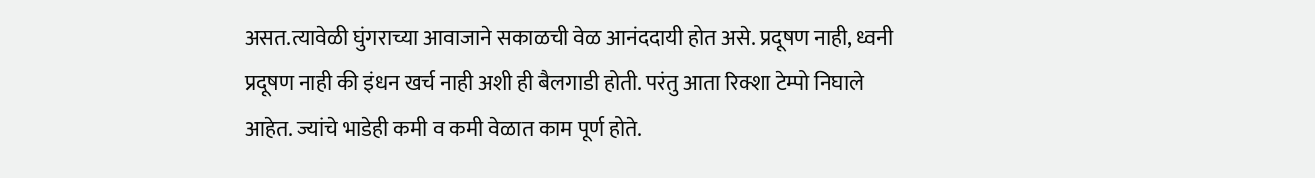असत.त्यावेळी घुंगराच्या आवाजाने सकाळची वेळ आनंददायी होत असे. प्रदूषण नाही, ध्वनी प्रदूषण नाही की इंधन खर्च नाही अशी ही बैलगाडी होती. परंतु आता रिक्शा टेम्पो निघाले आहेत. ज्यांचे भाडेही कमी व कमी वेळात काम पूर्ण होते.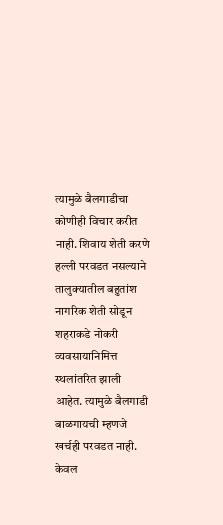त्यामुळे बैलगाडीचा कोणीही विचार करीत नाही. शिवाय शेती करणे हल्ली परवडत नसल्याने तालुक्यातील बहुतांश नागरिक शेती सोडून शहराकडे नोकरी व्यवसायानिमित्त स्थलांतरित झाली आहेत. त्यामुळे बैलगाडी बाळगायची म्हणजे खर्चही परवडत नाही. केवल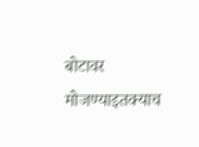बोटावर मोजण्याइतक्याच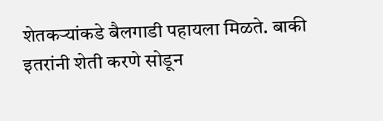शेतकर्‍यांकडे बैलगाडी पहायला मिळते. बाकी इतरांनी शेती करणे सोडून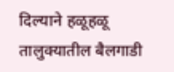दिल्याने हळूहळू तालुक्यातील बैलगाडी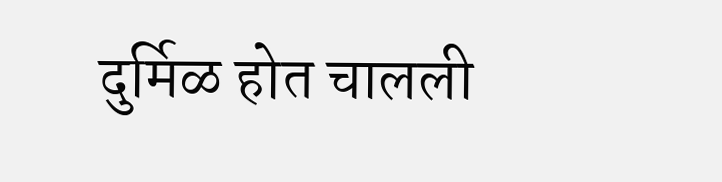दुर्मिळ होत चालली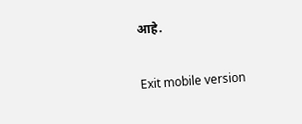आहे.

Exit mobile version